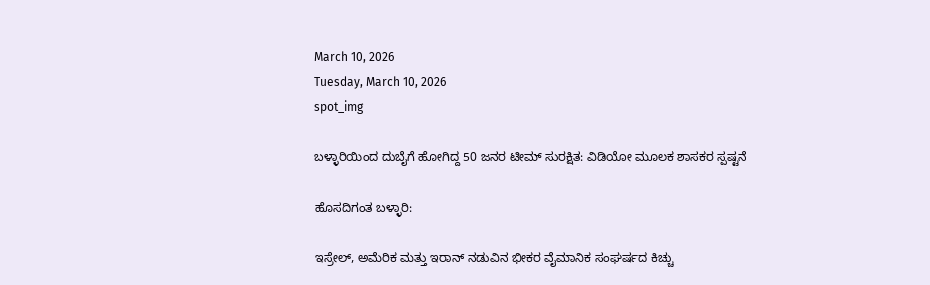March 10, 2026
Tuesday, March 10, 2026
spot_img

ಬಳ್ಳಾರಿಯಿಂದ ದುಬೈಗೆ ಹೋಗಿದ್ದ 50 ಜನರ ಟೀಮ್ ಸುರಕ್ಷಿತ: ವಿಡಿಯೋ ಮೂಲಕ ಶಾಸಕರ ಸ್ಪಷ್ಟನೆ

ಹೊಸದಿಗಂತ ಬಳ್ಳಾರಿ:

ಇಸ್ರೇಲ್, ಅಮೆರಿಕ ಮತ್ತು ಇರಾನ್ ನಡುವಿನ ಭೀಕರ ವೈಮಾನಿಕ ಸಂಘರ್ಷದ ಕಿಚ್ಚು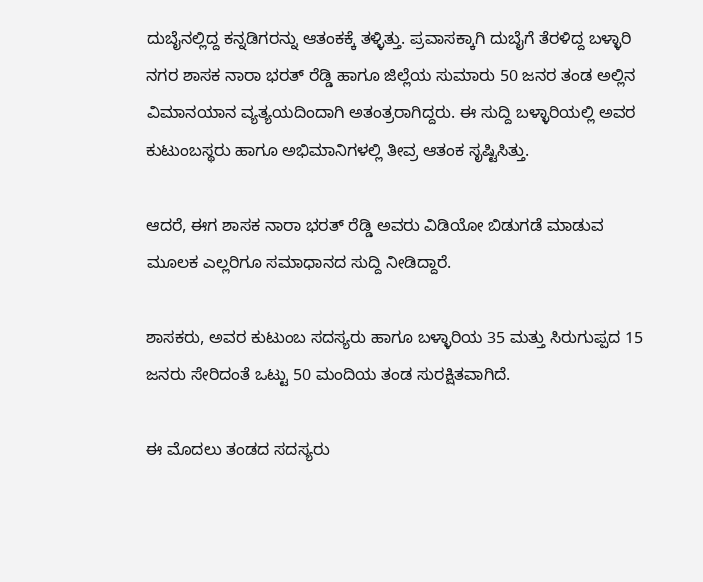ದುಬೈನಲ್ಲಿದ್ದ ಕನ್ನಡಿಗರನ್ನು ಆತಂಕಕ್ಕೆ ತಳ್ಳಿತ್ತು. ಪ್ರವಾಸಕ್ಕಾಗಿ ದುಬೈಗೆ ತೆರಳಿದ್ದ ಬಳ್ಳಾರಿ ನಗರ ಶಾಸಕ ನಾರಾ ಭರತ್ ರೆಡ್ಡಿ ಹಾಗೂ ಜಿಲ್ಲೆಯ ಸುಮಾರು 50 ಜನರ ತಂಡ ಅಲ್ಲಿನ ವಿಮಾನಯಾನ ವ್ಯತ್ಯಯದಿಂದಾಗಿ ಅತಂತ್ರರಾಗಿದ್ದರು. ಈ ಸುದ್ದಿ ಬಳ್ಳಾರಿಯಲ್ಲಿ ಅವರ ಕುಟುಂಬಸ್ಥರು ಹಾಗೂ ಅಭಿಮಾನಿಗಳಲ್ಲಿ ತೀವ್ರ ಆತಂಕ ಸೃಷ್ಟಿಸಿತ್ತು.

ಆದರೆ, ಈಗ ಶಾಸಕ ನಾರಾ ಭರತ್ ರೆಡ್ಡಿ ಅವರು ವಿಡಿಯೋ ಬಿಡುಗಡೆ ಮಾಡುವ ಮೂಲಕ ಎಲ್ಲರಿಗೂ ಸಮಾಧಾನದ ಸುದ್ದಿ ನೀಡಿದ್ದಾರೆ.

ಶಾಸಕರು, ಅವರ ಕುಟುಂಬ ಸದಸ್ಯರು ಹಾಗೂ ಬಳ್ಳಾರಿಯ 35 ಮತ್ತು ಸಿರುಗುಪ್ಪದ 15 ಜನರು ಸೇರಿದಂತೆ ಒಟ್ಟು 50 ಮಂದಿಯ ತಂಡ ಸುರಕ್ಷಿತವಾಗಿದೆ.

ಈ ಮೊದಲು ತಂಡದ ಸದಸ್ಯರು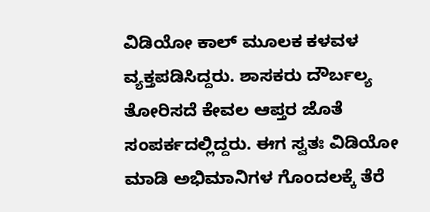ವಿಡಿಯೋ ಕಾಲ್ ಮೂಲಕ ಕಳವಳ ವ್ಯಕ್ತಪಡಿಸಿದ್ದರು. ಶಾಸಕರು ದೌರ್ಬಲ್ಯ ತೋರಿಸದೆ ಕೇವಲ ಆಪ್ತರ ಜೊತೆ ಸಂಪರ್ಕದಲ್ಲಿದ್ದರು. ಈಗ ಸ್ವತಃ ವಿಡಿಯೋ ಮಾಡಿ ಅಭಿಮಾನಿಗಳ ಗೊಂದಲಕ್ಕೆ ತೆರೆ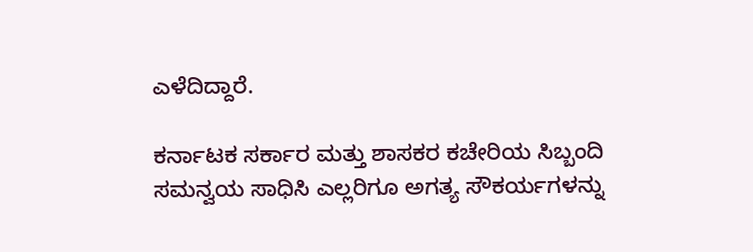ಎಳೆದಿದ್ದಾರೆ.

ಕರ್ನಾಟಕ ಸರ್ಕಾರ ಮತ್ತು ಶಾಸಕರ ಕಚೇರಿಯ ಸಿಬ್ಬಂದಿ ಸಮನ್ವಯ ಸಾಧಿಸಿ ಎಲ್ಲರಿಗೂ ಅಗತ್ಯ ಸೌಕರ್ಯಗಳನ್ನು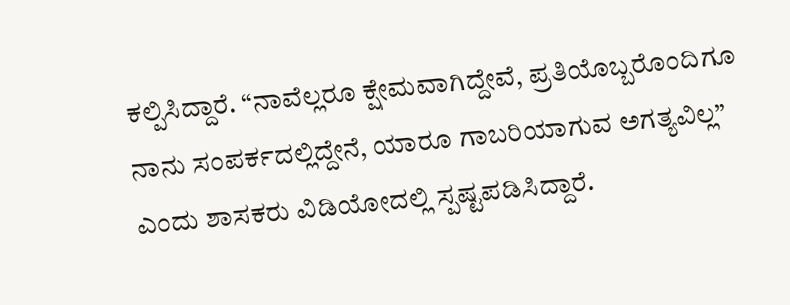ಕಲ್ಪಿಸಿದ್ದಾರೆ. “ನಾವೆಲ್ಲರೂ ಕ್ಷೇಮವಾಗಿದ್ದೇವೆ, ಪ್ರತಿಯೊಬ್ಬರೊಂದಿಗೂ ನಾನು ಸಂಪರ್ಕದಲ್ಲಿದ್ದೇನೆ, ಯಾರೂ ಗಾಬರಿಯಾಗುವ ಅಗತ್ಯವಿಲ್ಲ” ಎಂದು ಶಾಸಕರು ವಿಡಿಯೋದಲ್ಲಿ ಸ್ಪಷ್ಟಪಡಿಸಿದ್ದಾರೆ.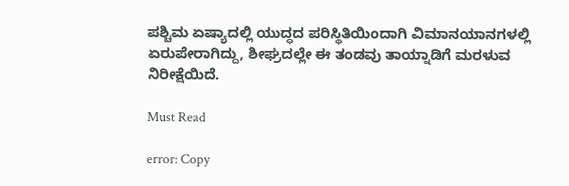ಪಶ್ಚಿಮ ಏಷ್ಯಾದಲ್ಲಿ ಯುದ್ಧದ ಪರಿಸ್ಥಿತಿಯಿಂದಾಗಿ ವಿಮಾನಯಾನಗಳಲ್ಲಿ ಏರುಪೇರಾಗಿದ್ದು, ಶೀಘ್ರದಲ್ಲೇ ಈ ತಂಡವು ತಾಯ್ನಾಡಿಗೆ ಮರಳುವ ನಿರೀಕ್ಷೆಯಿದೆ.

Must Read

error: Copy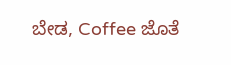ಬೇಡ, Coffee ಜೊತೆ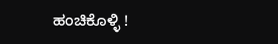ಹಂಚಿಕೊಳ್ಳಿ !